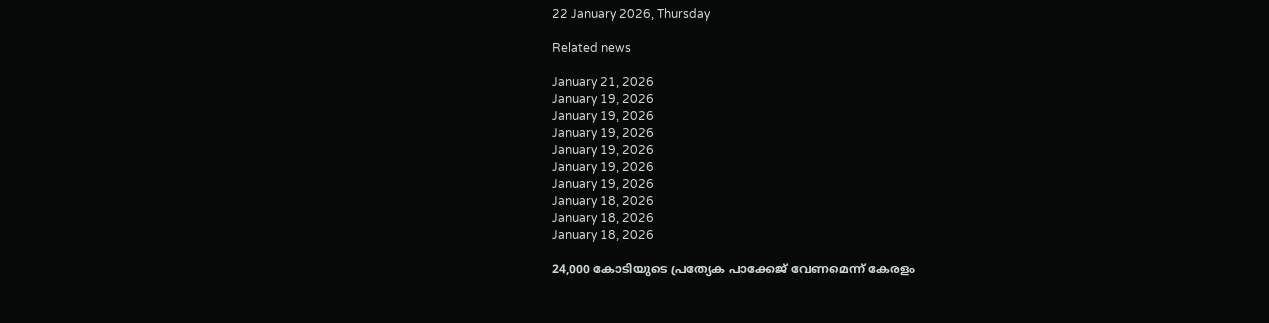22 January 2026, Thursday

Related news

January 21, 2026
January 19, 2026
January 19, 2026
January 19, 2026
January 19, 2026
January 19, 2026
January 19, 2026
January 18, 2026
January 18, 2026
January 18, 2026

24,000 കോടിയുടെ പ്രത്യേക പാക്കേജ്‌ വേണമെന്ന്‌ കേരളം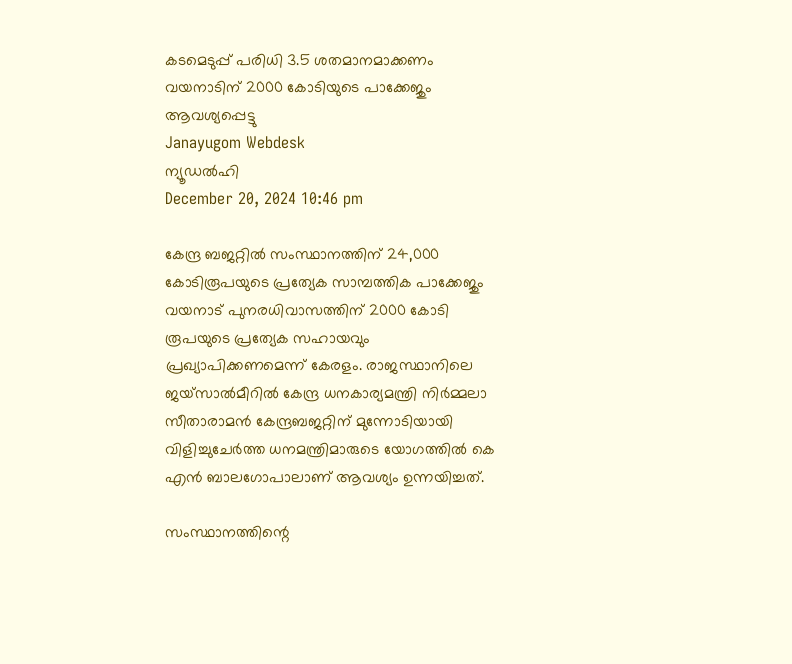കടമെടുപ്പ്‌ പരിധി 3.5 ശതമാനമാക്കണം
വയനാടിന്‌ 2000 കോടിയുടെ പാക്കേജും ആവശ്യപ്പെട്ടു
Janayugom Webdesk
ന്യൂഡൽഹി
December 20, 2024 10:46 pm

കേന്ദ്ര ബജറ്റിൽ സംസ്ഥാനത്തിന് 24,000 കോടിരൂപയുടെ പ്രത്യേക സാമ്പത്തിക പാക്കേജും വയനാട്‌ പുനരധിവാസത്തിന്‌ 2000 കോടി രൂപയുടെ പ്രത്യേക സഹായവും പ്രഖ്യാപിക്കണമെന്ന്‌ കേരളം. രാജസ്ഥാനിലെ ജയ്‌സാൽമീറിൽ കേന്ദ്ര ധനകാര്യമന്ത്രി നിർമ്മലാ സീതാരാമൻ കേന്ദ്രബജറ്റിന്‌ മുന്നോടിയായി വിളിച്ചുചേർത്ത ധനമന്ത്രിമാരുടെ യോഗത്തിൽ കെ എൻ ബാലഗോപാലാണ്‌ ആവശ്യം ഉന്നയിച്ചത്‌.

സംസ്ഥാനത്തിന്റെ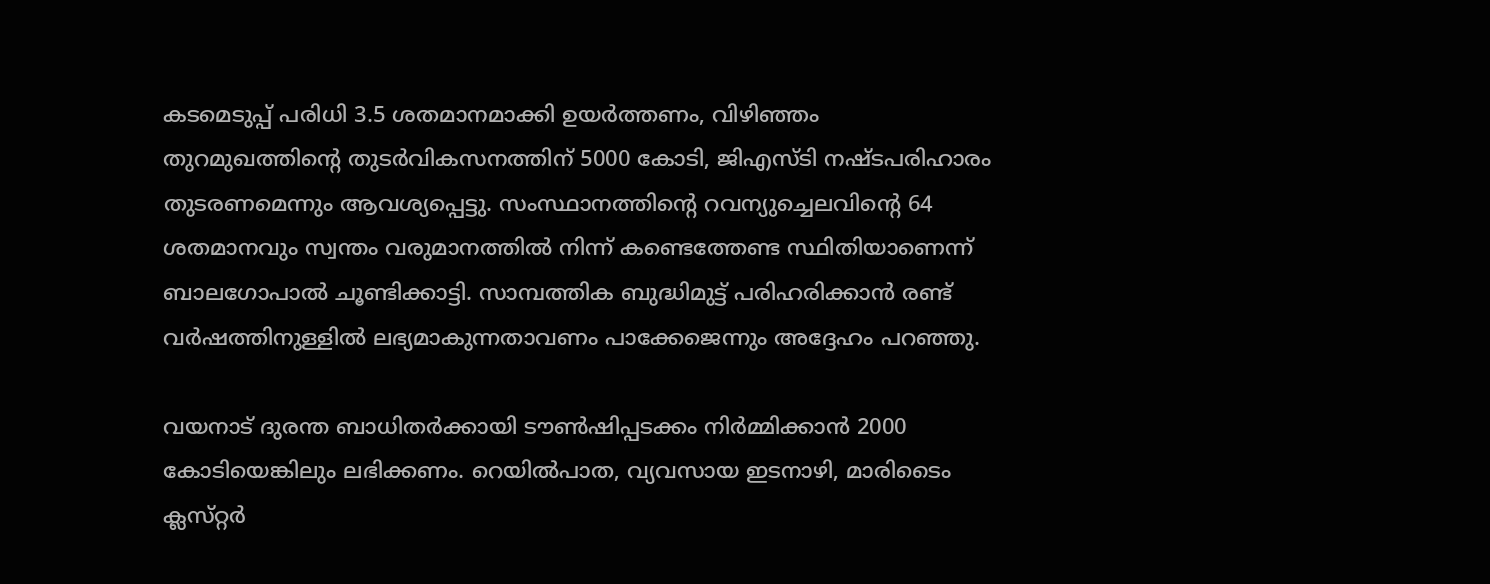കടമെടുപ്പ്‌ പരിധി 3.5 ശതമാനമാക്കി ഉയർത്തണം, വിഴിഞ്ഞം തുറമുഖത്തിന്റെ തുടർവികസനത്തിന്‌ 5000 കോടി, ജിഎസ്‌ടി നഷ്ടപരിഹാരം തുടരണമെന്നും ആവശ്യപ്പെട്ടു. സംസ്ഥാനത്തിന്റെ റവന്യുച്ചെലവിന്റെ 64 ശതമാനവും സ്വന്തം വരുമാനത്തിൽ നിന്ന്‌ കണ്ടെത്തേണ്ട സ്ഥിതിയാണെന്ന്‌ ബാലഗോപാൽ ചൂണ്ടിക്കാട്ടി. സാമ്പത്തിക ബുദ്ധിമുട്ട്‌ പരിഹരിക്കാൻ രണ്ട്‌ വർഷത്തിനുള്ളിൽ ലഭ്യമാകുന്നതാവണം പാക്കേജെന്നും അദ്ദേഹം പറഞ്ഞു.

വയനാട്‌ ദുരന്ത ബാധിതർക്കായി ടൗൺഷിപ്പടക്കം നിർമ്മിക്കാൻ 2000 കോടിയെങ്കിലും ലഭിക്കണം. റെയിൽപാത, വ്യവസായ ഇടനാഴി, മാരിടൈം ക്ലസ്‌റ്റർ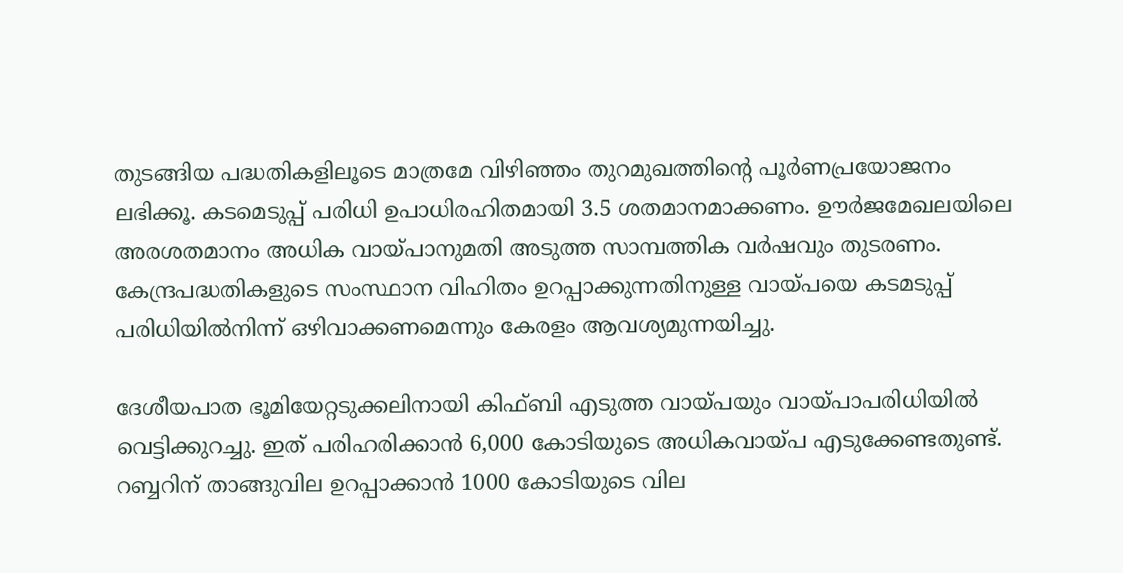തുടങ്ങിയ പദ്ധതികളിലൂടെ മാത്രമേ വിഴിഞ്ഞം തുറമുഖത്തിന്റെ പൂർണപ്രയോജനം ലഭിക്കൂ. കടമെടുപ്പ്‌ പരിധി ഉപാധിരഹിതമായി 3.5 ശതമാനമാക്കണം. ഊർജമേഖലയിലെ അരശതമാനം അധിക വായ്‌പാനുമതി അടുത്ത സാമ്പത്തിക വർഷവും തുടരണം. കേന്ദ്രപദ്ധതികളുടെ സംസ്ഥാന വിഹിതം ഉറപ്പാക്കുന്നതിനുള്ള വായ്‌പയെ കടമടുപ്പ്‌ പരിധിയിൽനിന്ന്‌ ഒഴിവാക്കണമെന്നും കേരളം ആവശ്യമുന്നയിച്ചു.

ദേശീയപാത ഭൂമിയേറ്റടുക്കലിനായി കിഫ്‌ബി എടുത്ത വായ്‌പയും വായ്‌പാപരിധിയിൽ വെട്ടിക്കുറച്ചു. ഇത്‌ പരിഹരിക്കാൻ 6,000 കോടിയുടെ അധികവായ്‌പ എടുക്കേണ്ടതുണ്ട്‌. റബ്ബറിന്‌ താങ്ങുവില ഉറപ്പാക്കാൻ 1000 കോടിയുടെ വില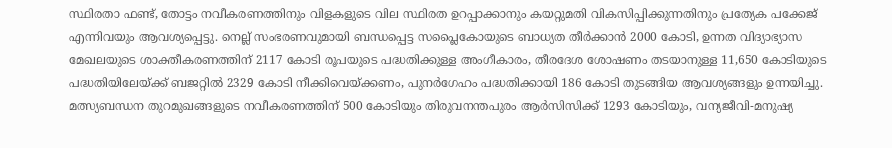സ്ഥിരതാ ഫണ്ട്‌, തോട്ടം നവീകരണത്തിനും വിളകളുടെ വില സ്ഥിരത ഉറപ്പാക്കാനും കയറ്റുമതി വികസിപ്പിക്കുന്നതിനും പ്രത്യേക പക്കേജ്‌ എന്നിവയും ആവശ്യപ്പെട്ടു. നെല്ല്‌ സംഭരണവുമായി ബന്ധപ്പെട്ട സപ്ലൈകോയുടെ ബാധ്യത തീർക്കാൻ 2000 കോടി, ഉന്നത വിദ്യാഭ്യാസ മേഖലയുടെ ശാക്തീകരണത്തിന്‌ 2117 കോടി രൂപയുടെ പദ്ധതിക്കുള്ള അംഗീകാരം, തീരദേശ ശോഷണം തടയാനുള്ള 11,650 കോടിയുടെ പദ്ധതിയിലേയ്‌ക്ക്‌ ബജറ്റിൽ 2329 കോടി നീക്കിവെയ്‌ക്കണം, പുനർഗേഹം പദ്ധതിക്കായി 186 കോടി തുടങ്ങിയ ആവശ്യങ്ങളും ഉന്നയിച്ചു.
മത്സ്യബന്ധന തുറമുഖങ്ങളുടെ നവീകരണത്തിന്‌ 500 കോടിയും തിരുവനന്തപുരം ആർസിസിക്ക്‌ 1293 കോടിയും, വന്യജീവി-മനുഷ്യ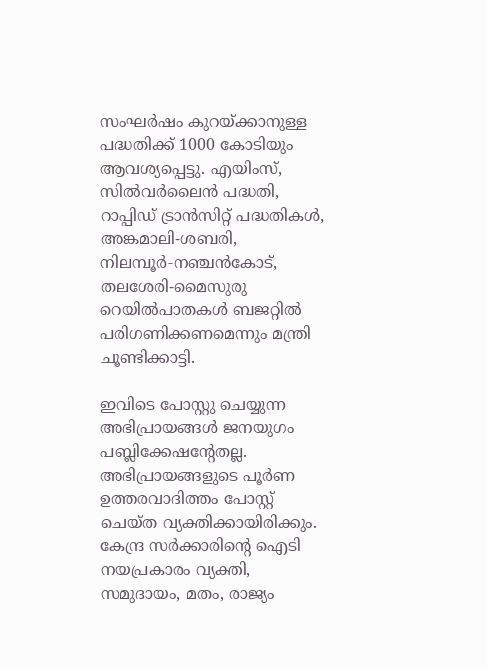സംഘർഷം കുറയ്‌ക്കാനുള്ള പദ്ധതിക്ക്‌ 1000 കോടിയും ആവശ്യപ്പെട്ടു. എയിംസ്‌, സിൽവർലൈൻ പദ്ധതി, റാപ്പിഡ്‌ ട്രാൻസിറ്റ്‌ പദ്ധതികൾ, അങ്കമാലി-ശബരി, നിലമ്പൂർ‑നഞ്ചൻകോട്‌, തലശേരി-മൈസുരു റെയിൽപാതകൾ ബജറ്റിൽ പരിഗണിക്കണമെന്നും മന്ത്രി ചൂണ്ടിക്കാട്ടി.

ഇവിടെ പോസ്റ്റു ചെയ്യുന്ന അഭിപ്രായങ്ങള്‍ ജനയുഗം പബ്ലിക്കേഷന്റേതല്ല. അഭിപ്രായങ്ങളുടെ പൂര്‍ണ ഉത്തരവാദിത്തം പോസ്റ്റ് ചെയ്ത വ്യക്തിക്കായിരിക്കും. കേന്ദ്ര സര്‍ക്കാരിന്റെ ഐടി നയപ്രകാരം വ്യക്തി, സമുദായം, മതം, രാജ്യം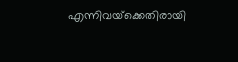എന്നിവയ്‌ക്കെതിരായി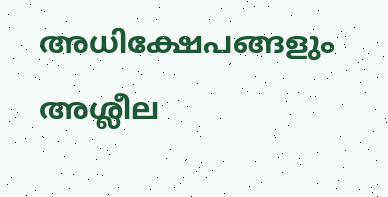അധിക്ഷേപങ്ങളും അശ്ലീല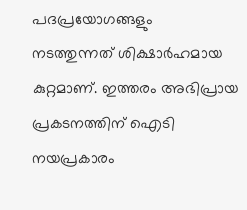പദപ്രയോഗങ്ങളും നടത്തുന്നത് ശിക്ഷാര്‍ഹമായ കുറ്റമാണ്. ഇത്തരം അഭിപ്രായ പ്രകടനത്തിന് ഐടി നയപ്രകാരം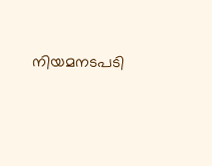നിയമനടപടി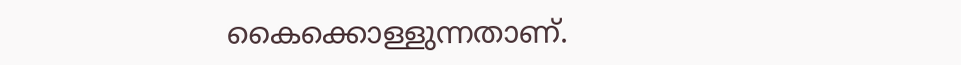കൈക്കൊള്ളുന്നതാണ്.